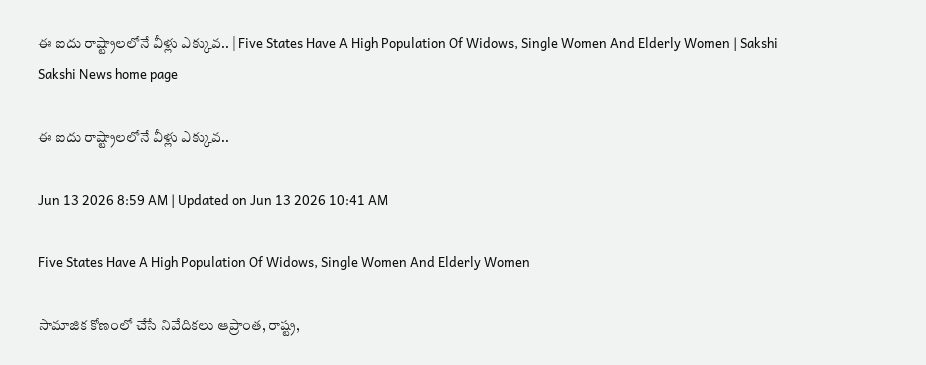ఈ ఐదు రాష్ట్రాలలోనే వీళ్లు ఎక్కువ.. | Five States Have A High Population Of Widows, Single Women And Elderly Women | Sakshi
Sakshi News home page

ఈ ఐదు రాష్ట్రాలలోనే వీళ్లు ఎక్కువ..

Jun 13 2026 8:59 AM | Updated on Jun 13 2026 10:41 AM

Five States Have A High Population Of Widows, Single Women And Elderly Women

సామాజిక కోణంలో చేసే నివేదికలు ఆప్రాంత, రాష్ట్ర,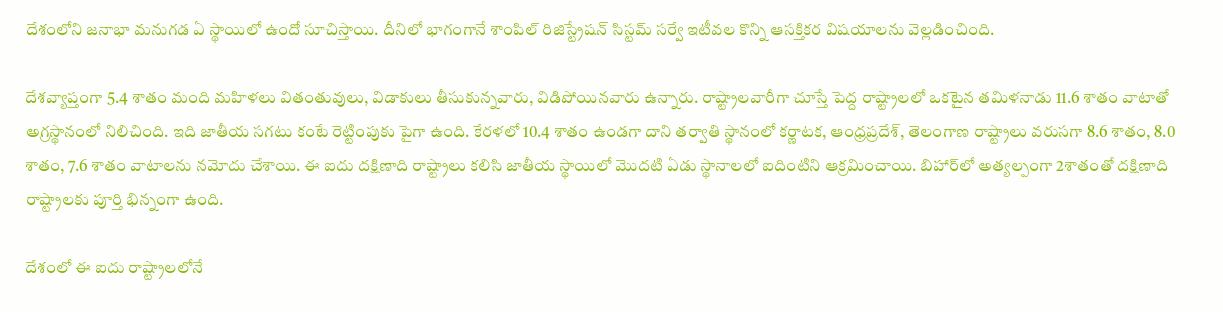దేశంలోని జనాభా మనుగడ ఏ స్థాయిలో ఉందో సూచిస్తాయి. దీనిలో భాగంగానే శాంపిల్‌ రిజిస్ట్రేషన్‌ సిస్టమ్‌ సర్వే ఇటీవల కొన్ని ఆసక్తికర విషయాలను వెల్లడించింది.

దేశవ్యాప్తంగా 5.4 శాతం మంది మహిళలు వితంతువులు, విడాకులు తీసుకున్నవారు, విడిపోయినవారు ఉన్నారు. రాష్ట్రాలవారీగా చూస్తే పెద్ద రాష్ట్రాలలో ఒకటైన తమిళనాడు 11.6 శాతం వాటాతో అగ్రస్థానంలో నిలిచింది. ఇది జాతీయ సగటు కంటే రెట్టింపుకు పైగా ఉంది. కేరళలో 10.4 శాతం ఉండగా దాని తర్వాతి స్థానంలో కర్ణాటక, ఆంధ్రప్రదేశ్, తెలంగాణ రాష్ట్రాలు వరుసగా 8.6 శాతం, 8.0 శాతం, 7.6 శాతం వాటాలను నమోదు చేశాయి. ఈ ఐదు దక్షిణాది రాష్ట్రాలు కలిసి జాతీయ స్థాయిలో మొదటి ఏడు స్థానాలలో ఐదింటిని ఆక్రమించాయి. బిహార్‌లో అత్యల్పంగా 2శాతంతో దక్షిణాది రాష్ట్రాలకు పూర్తి భిన్నంగా ఉంది.

దేశంలో ఈ ఐదు రాష్ట్రాలలోనే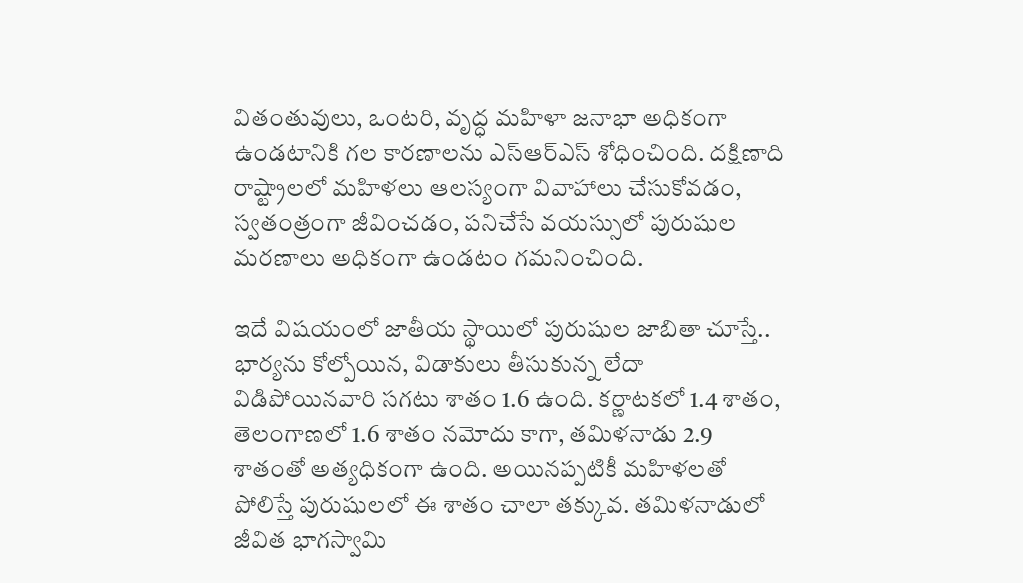వితంతువులు, ఒంటరి, వృద్ధ మహిళా జనాభా అధికంగా ఉండటానికి గల కారణాలను ఎస్‌ఆర్‌ఎస్‌ శోధించింది. దక్షిణాది రాష్ట్రాలలో మహిళలు ఆలస్యంగా వివాహాలు చేసుకోవడం, స్వతంత్రంగా జీవించడం, పనిచేసే వయస్సులో పురుషుల మరణాలు అధికంగా ఉండటం గమనించింది.

ఇదే విషయంలో జాతీయ స్థాయిలో పురుషుల జాబితా చూస్తే.. భార్యను కోల్పోయిన, విడాకులు తీసుకున్న లేదా విడిపోయినవారి సగటు శాతం 1.6 ఉంది. కర్ణాటకలో 1.4 శాతం, తెలంగాణలో 1.6 శాతం నమోదు కాగా, తమిళనాడు 2.9 శాతంతో అత్యధికంగా ఉంది. అయినప్పటికీ మహిళలతో పోలిస్తే పురుషులలో ఈ శాతం చాలా తక్కువ. తమిళనాడులో జీవిత భాగస్వామి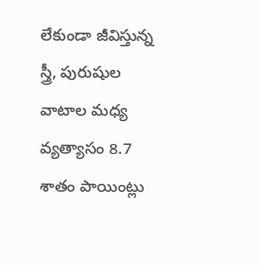లేకుండా జీవిస్తున్న స్త్రీ, పురుషుల వాటాల మధ్య వ్యత్యాసం 8.7 శాతం పాయింట్లు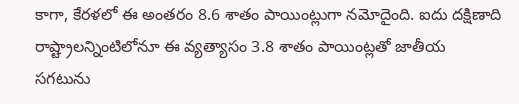కాగా, కేరళలో ఈ అంతరం 8.6 శాతం పాయింట్లుగా నమోదైంది. ఐదు దక్షిణాది రాష్ట్రాలన్నింటిలోనూ ఈ వ్యత్యాసం 3.8 శాతం పాయింట్లతో జాతీయ సగటును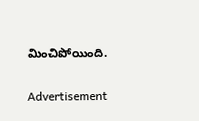మించిపోయింది.

Advertisement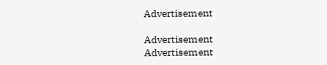Advertisement

Advertisement
Advertisement